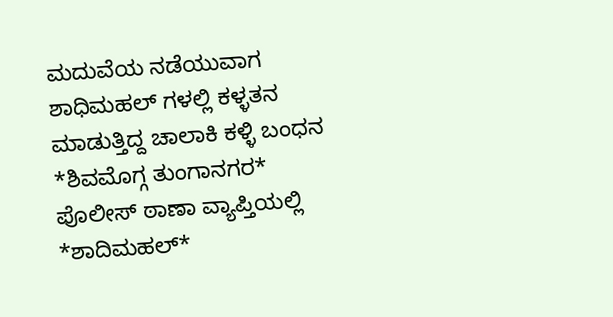ಮದುವೆಯ ನಡೆಯುವಾಗ ಶಾಧಿಮಹಲ್ ಗಳಲ್ಲಿ ಕಳ್ಳತನ ಮಾಡುತ್ತಿದ್ದ ಚಾಲಾಕಿ ಕಳ್ಳಿ ಬಂಧನ
*ಶಿವಮೊಗ್ಗ ತುಂಗಾನಗರ* ಪೊಲೀಸ್ ಠಾಣಾ ವ್ಯಾಪ್ತಿಯಲ್ಲಿ *ಶಾದಿಮಹಲ್*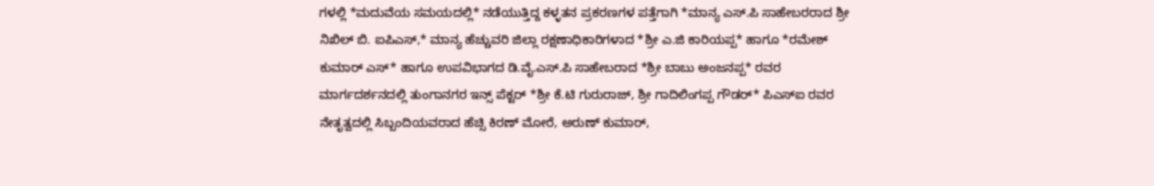ಗಳಲ್ಲಿ *ಮದುವೆಯ ಸಮಯದಲ್ಲಿ* ನಡೆಯುತ್ತಿದ್ದ ಕಳ್ಳತನ ಪ್ರಕರಣಗಳ ಪತ್ತೆಗಾಗಿ *ಮಾನ್ಯ ಎಸ್.ಪಿ ಸಾಹೇಬರರಾದ ಶ್ರೀ ನಿಖಿಲ್ ಬಿ. ಐಪಿಎಸ್,* ಮಾನ್ಯ ಹೆಚ್ಚುವರಿ ಜಿಲ್ಲಾ ರಕ್ಷಣಾಧಿಕಾರಿಗಳಾದ *ಶ್ರೀ ಎ.ಜಿ ಕಾರಿಯಪ್ಪ* ಹಾಗೂ *ರಮೇಶ್ ಕುಮಾರ್ ಎಸ್* ಹಾಗೂ ಉಪವಿಭಾಗದ ಡಿ.ವೈ.ಎಸ್.ಪಿ ಸಾಹೇಬರಾದ *ಶ್ರೀ ಬಾಬು ಅಂಜನಪ್ಪ* ರವರ ಮಾರ್ಗದರ್ಶನದಲ್ಲಿ ತುಂಗಾನಗರ ಇನ್ಸ್ ಪೆಕ್ಟರ್ *ಶ್ರೀ ಕೆ.ಟಿ ಗುರುರಾಜ್, ಶ್ರೀ ಗಾದಿಲಿಂಗಪ್ಪ ಗೌಡರ್* ಪಿಎಸ್ಐ ರವರ ನೇತೃತ್ವದಲ್ಲಿ ಸಿಬ್ಬಂದಿಯವರಾದ ಹೆಚ್ಸಿ ಕಿರಣ್ ಮೋರೆ, ಅರುಣ್ ಕುಮಾರ್,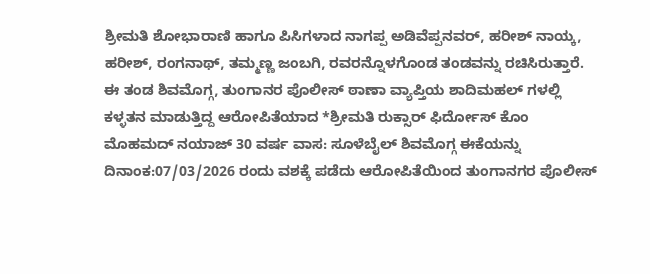ಶ್ರೀಮತಿ ಶೋಭಾರಾಣಿ ಹಾಗೂ ಪಿಸಿಗಳಾದ ನಾಗಪ್ಪ ಅಡಿವೆಪ್ಪನವರ್, ಹರೀಶ್ ನಾಯ್ಕ, ಹರೀಶ್, ರಂಗನಾಥ್, ತಮ್ಮಣ್ಣ ಜಂಬಗಿ, ರವರನ್ನೊಳಗೊಂಡ ತಂಡವನ್ನು ರಚಿಸಿರುತ್ತಾರೆ.
ಈ ತಂಡ ಶಿವಮೊಗ್ಗ, ತುಂಗಾನರ ಪೊಲೀಸ್ ಠಾಣಾ ವ್ಯಾಪ್ತಿಯ ಶಾದಿಮಹಲ್ ಗಳಲ್ಲಿ ಕಳ್ಳತನ ಮಾಡುತ್ತಿದ್ದ ಆರೋಪಿತೆಯಾದ *ಶ್ರೀಮತಿ ರುಕ್ಸಾರ್ ಫಿರ್ದೋಸ್ ಕೊಂ ಮೊಹಮದ್ ನಯಾಜ್ 30 ವರ್ಷ ವಾಸ: ಸೂಳೆಬೈಲ್ ಶಿವಮೊಗ್ಗ ಈಕೆಯನ್ನು ದಿನಾಂಕ:07/03/2026 ರಂದು ವಶಕ್ಕೆ ಪಡೆದು ಆರೋಪಿತೆಯಿಂದ ತುಂಗಾನಗರ ಪೊಲೀಸ್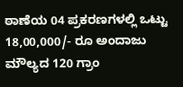ಠಾಣೆಯ 04 ಪ್ರಕರಣಗಳಲ್ಲಿ ಒಟ್ಟು 18,00,000/- ರೂ ಅಂದಾಜು ಮೌಲ್ಯದ 120 ಗ್ರಾಂ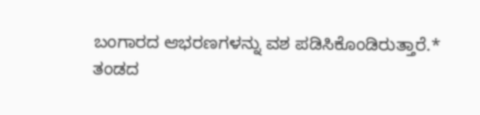ಬಂಗಾರದ ಆಭರಣಗಳನ್ನು ವಶ ಪಡಿಸಿಕೊಂಡಿರುತ್ತಾರೆ.*
ತಂಡದ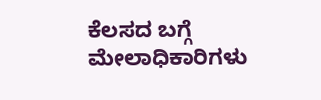ಕೆಲಸದ ಬಗ್ಗೆ ಮೇಲಾಧಿಕಾರಿಗಳು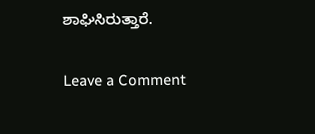ಶಾಘಿಸಿರುತ್ತಾರೆ.

Leave a Comment